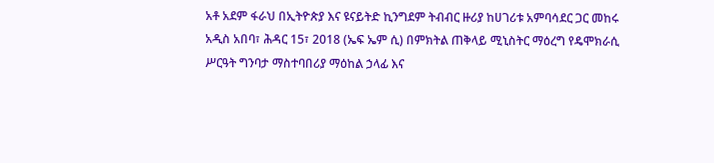አቶ አደም ፋራህ በኢትዮጵያ እና ዩናይትድ ኪንግደም ትብብር ዙሪያ ከሀገሪቱ አምባሳደር ጋር መከሩ
አዲስ አበባ፣ ሕዳር 15፣ 2018 (ኤፍ ኤም ሲ) በምክትል ጠቅላይ ሚኒስትር ማዕረግ የዴሞክራሲ ሥርዓት ግንባታ ማስተባበሪያ ማዕከል ኃላፊ እና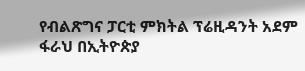የብልጽግና ፓርቲ ምክትል ፕሬዚዳንት አደም ፋራህ በኢትዮጵያ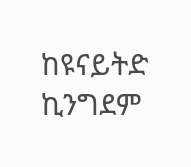ከዩናይትድ ኪንግደም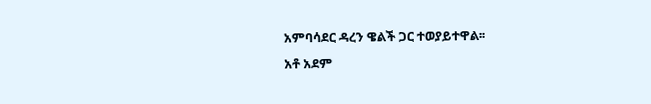አምባሳደር ዳረን ዌልች ጋር ተወያይተዋል፡፡
አቶ አደም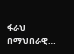ፋራህ በማህበራዊ…